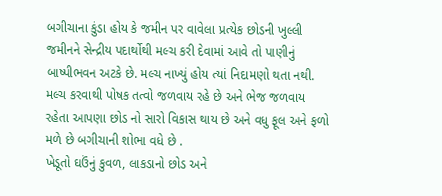બગીચાના કુંડા હોય કે જમીન પર વાવેલા પ્રત્યેક છોડની ખુલ્લી જમીનને સેન્દ્રીય પદાર્થોથી મલ્ચ કરી દેવામાં આવે તો પાણીનું બાષ્પીભવન અટકે છે. મલ્ચ નાખ્યું હોય ત્યાં નિદામણો થતા નથી. મલ્ચ કરવાથી પોષક તત્વો જળવાય રહે છે અને ભેજ જળવાય રહેતા આપણા છોડ નો સારો વિકાસ થાય છે અને વધુ ફૂલ અને ફળો મળે છે બગીચાની શોભા વધે છે .
ખેડૂતો ઘઉંનું કુવળ, લાકડાનો છોડ અને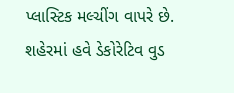પ્લાસ્ટિક મલ્ચીંગ વાપરે છે. શહેરમાં હવે ડેકોરેટિવ વુડ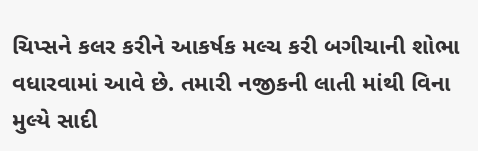ચિપ્સને કલર કરીને આકર્ષક મલ્ચ કરી બગીચાની શોભા વધારવામાં આવે છે. તમારી નજીકની લાતી માંથી વિના મુલ્યે સાદી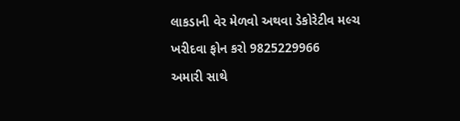લાકડાની વેર મેળવો અથવા ડેકોરેટીવ મલ્ચ ખરીદવા ફોન કરો 9825229966
અમારી સાથે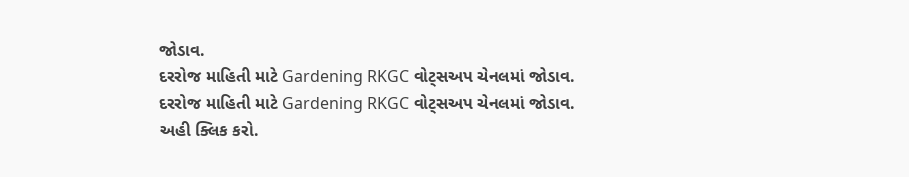જોડાવ.
દરરોજ માહિતી માટે Gardening RKGC વોટ્સઅપ ચેનલમાં જોડાવ.
દરરોજ માહિતી માટે Gardening RKGC વોટ્સઅપ ચેનલમાં જોડાવ.
અહી ક્લિક કરો.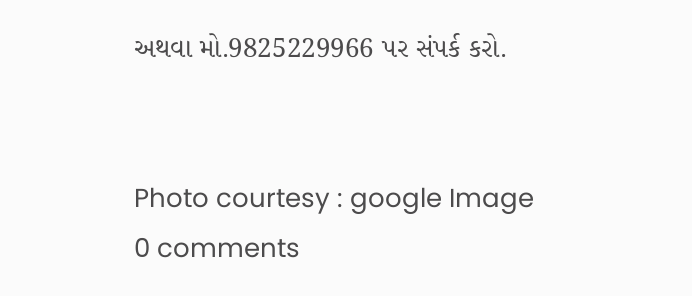અથવા મો.9825229966 પર સંપર્ક કરો.


Photo courtesy : google Image
0 comments